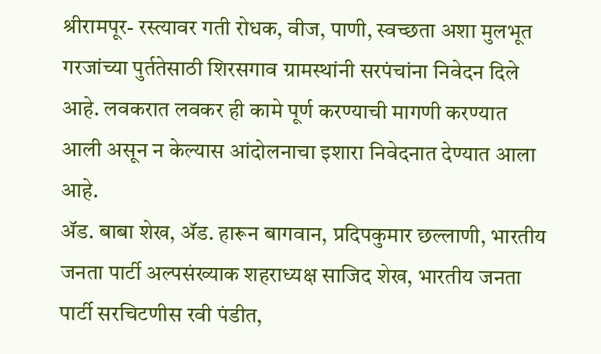श्रीरामपूर- रस्त्यावर गती रोधक, वीज, पाणी, स्वच्छता अशा मुलभूत गरजांच्या पुर्ततेसाठी शिरसगाव ग्रामस्थांनी सरपंचांना निवेदन दिले आहे. लवकरात लवकर ही कामे पूर्ण करण्याची मागणी करण्यात आली असून न केल्यास आंदोलनाचा इशारा निवेदनात देण्यात आला आहे.
ॲड. बाबा शेख, ॲड. हारून बागवान, प्रदिपकुमार छल्लाणी, भारतीय जनता पार्टी अल्पसंख्याक शहराध्यक्ष साजिद शेख, भारतीय जनता पार्टी सरचिटणीस रवी पंडीत,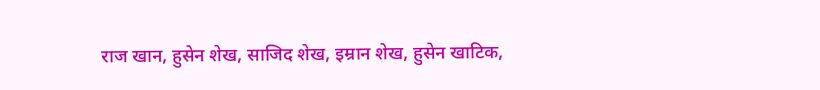राज खान, हुसेन शेख, साजिद शेख, इम्रान शेख, हुसेन खाटिक,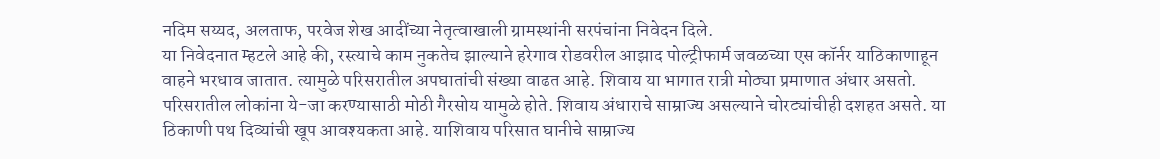नदिम सय्यद, अलताफ, परवेज शेख आदींच्या नेतृत्वाखाली ग्रामस्थांनी सरपंचांना निवेदन दिले.
या निवेदनात म्हटले आहे की, रस्त्याचे काम नुकतेच झाल्याने हरेगाव रोडवरील आझाद पोल्ट्रीफार्म जवळच्या एस कॉर्नर याठिकाणाहून वाहने भरधाव जातात. त्यामुळे परिसरातील अपघातांची संख्या वाढत आहे. शिवाय या भागात रात्री मोठ्या प्रमाणात अंधार असतो. परिसरातील लोकांना ये-जा करण्यासाठी मोठी गैरसोय यामुळे होते. शिवाय अंधाराचे साम्राज्य असल्याने चोरट्यांचीही दशहत असते. या ठिकाणी पथ दिव्यांची खूप आवश्यकता आहे. याशिवाय परिसात घानीचे साम्राज्य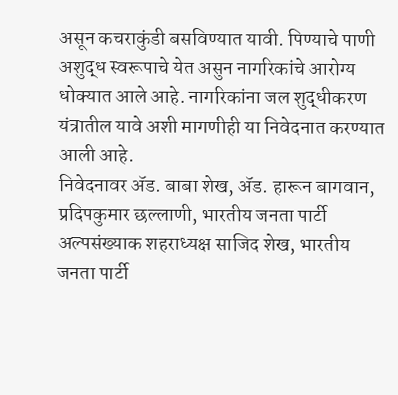असून कचराकुंडी बसविण्यात यावी. पिण्याचे पाणी अशुद्ध स्वरूपाचे येत असुन नागरिकांचे आरोग्य धोक्यात आले आहे. नागरिकांना जल शुद्धीकरण यंत्रातील यावे अशी मागणीही या निवेदनात करण्यात आली आहे.
निवेदनावर ॲड. बाबा शेख, ॲड. हारून बागवान, प्रदिपकुमार छल्लाणी, भारतीय जनता पार्टी अल्पसंख्याक शहराध्यक्ष साजिद शेख, भारतीय जनता पार्टी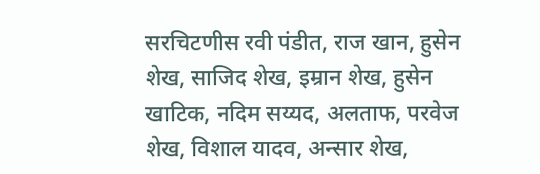सरचिटणीस रवी पंडीत, राज खान, हुसेन शेख, साजिद शेख, इम्रान शेख, हुसेन खाटिक, नदिम सय्यद, अलताफ, परवेज शेख, विशाल यादव, अन्सार शेख,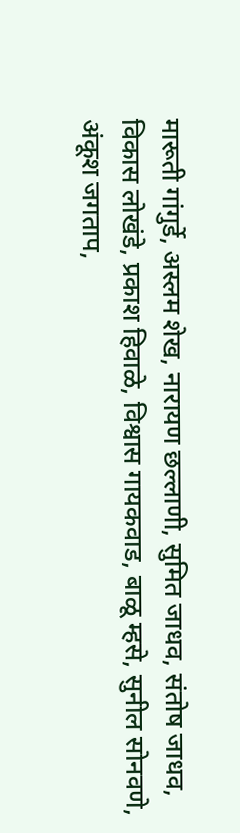मारूती गांगुर्डे, अस्लम शेख, नारायण छल्लाणी, सुमित जाधव, संतोष जाधव, विकास लोखंडे, प्रकाश हिवाळे, विश्वास गायकवाड, बाळू म्हसे, सुनील सोनवणे, अंकूश जगताप,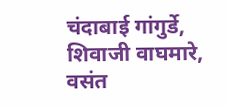चंदाबाई गांगुर्डे, शिवाजी वाघमारे, वसंत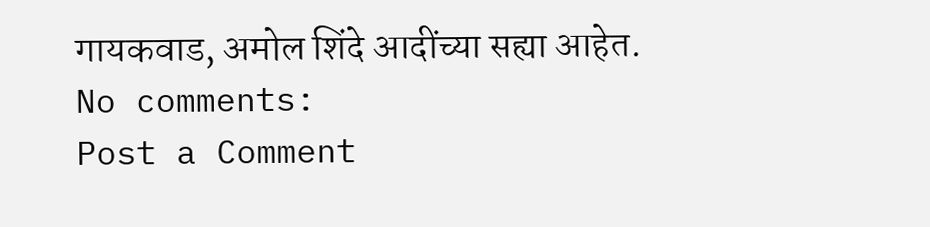गायकवाड, अमोल शिंदे आदींच्या सह्या आहेत.
No comments:
Post a Comment